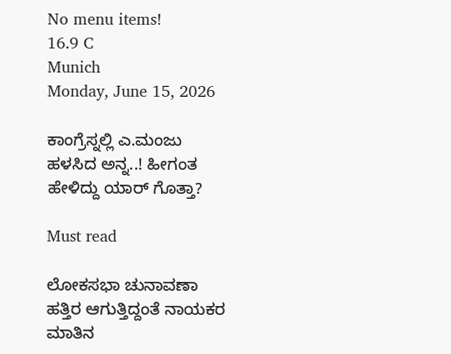No menu items!
16.9 C
Munich
Monday, June 15, 2026

ಕಾಂಗ್ರೆಸ್ನಲ್ಲಿ ಎ.ಮಂಜು ಹಳಸಿದ ಅನ್ನ..! ಹೀಗಂತ ಹೇಳಿದ್ದು ಯಾರ್ ಗೊತ್ತಾ?

Must read

ಲೋಕಸಭಾ ಚುನಾವಣಾ ಹತ್ತಿರ ಆಗುತ್ತಿದ್ದಂತೆ ನಾಯಕರ ಮಾತಿನ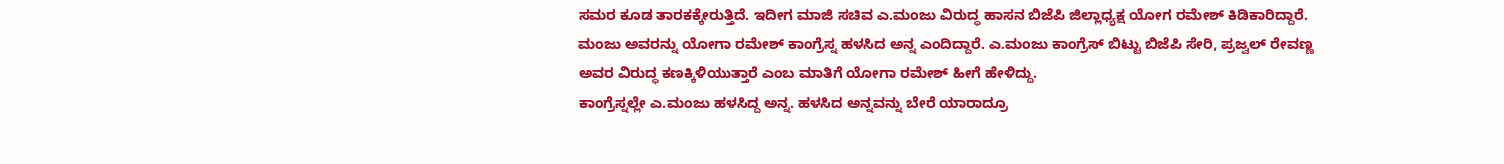ಸಮರ ಕೂಡ ತಾರಕಕ್ಕೇರುತ್ತಿದೆ. ಇದೀಗ ಮಾಜಿ ಸಚಿವ ಎ.ಮಂಜು ವಿರುದ್ಧ ಹಾಸನ ಬಿಜೆಪಿ ಜಿಲ್ಲಾಧ್ಯಕ್ಷ ಯೋಗ ರಮೇಶ್ ಕಿಡಿಕಾರಿದ್ದಾರೆ.
ಮಂಜು ಅವರನ್ನು ಯೋಗಾ ರಮೇಶ್ ಕಾಂಗ್ರೆಸ್ನ ಹಳಸಿದ ಅನ್ನ ಎಂದಿದ್ದಾರೆ. ಎ.ಮಂಜು ಕಾಂಗ್ರೆಸ್ ಬಿಟ್ಟು ಬಿಜೆಪಿ ಸೇರಿ, ಪ್ರಜ್ವಲ್ ರೇವಣ್ಣ ಅವರ ವಿರುದ್ಧ ಕಣಕ್ಕಿಳಿಯುತ್ತಾರೆ ಎಂಬ ಮಾತಿಗೆ ಯೋಗಾ ರಮೇಶ್ ಹೀಗೆ ಹೇಳಿದ್ದು.
ಕಾಂಗ್ರೆಸ್ನಲ್ಲೇ ಎ.ಮಂಜು ಹಳಸಿದ್ದ ಅನ್ನ. ಹಳಸಿದ ಅನ್ನವನ್ನು ಬೇರೆ ಯಾರಾದ್ರೂ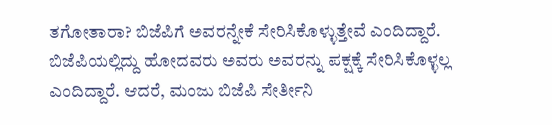ತಗೋತಾರಾ? ಬಿಜೆಪಿಗೆ ಅವರನ್ನೇಕೆ ಸೇರಿಸಿಕೊಳ್ಳುತ್ತೇವೆ ಎಂದಿದ್ದಾರೆ. ಬಿಜೆಪಿಯಲ್ಲಿದ್ದು ಹೋದವರು ಅವರು ಅವರನ್ನು ಪಕ್ಷಕ್ಕೆ ಸೇರಿಸಿಕೊಳ್ಳಲ್ಲ ಎಂದಿದ್ದಾರೆ. ಆದರೆ, ಮಂಜು ಬಿಜೆಪಿ ಸೇರ್ತೀನಿ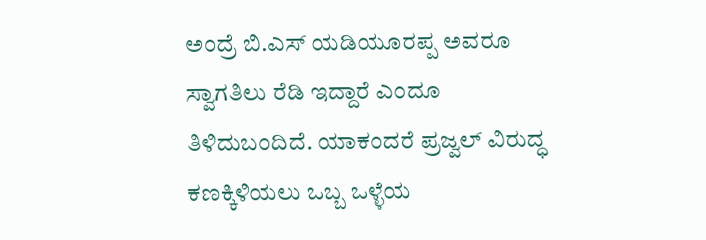ಅಂದ್ರೆ ಬಿ.ಎಸ್ ಯಡಿಯೂರಪ್ಪ ಅವರೂ ಸ್ವಾಗತಿಲು ರೆಡಿ ಇದ್ದಾರೆ ಎಂದೂ ತಿಳಿದುಬಂದಿದೆ. ಯಾಕಂದರೆ ಪ್ರಜ್ವಲ್ ವಿರುದ್ಧ ಕಣಕ್ಕಿಳಿಯಲು ಒಬ್ಬ ಒಳ್ಳೆಯ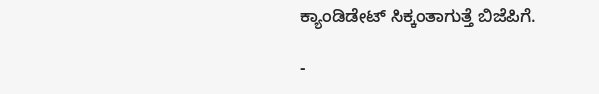ಕ್ಯಾಂಡಿಡೇಟ್ ಸಿಕ್ಕಂತಾಗುತ್ತೆ ಬಿಜೆಪಿಗೆ.

-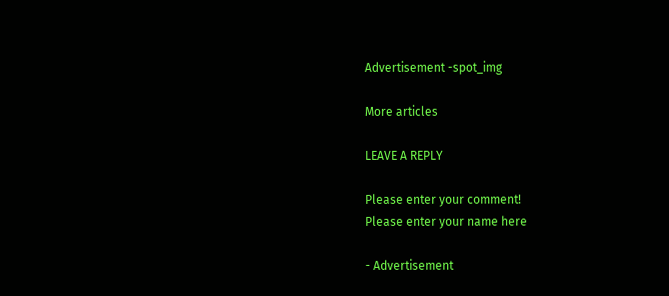Advertisement -spot_img

More articles

LEAVE A REPLY

Please enter your comment!
Please enter your name here

- Advertisement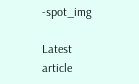-spot_img

Latest article